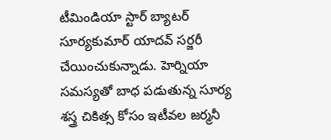టీమిండియా స్టార్ బ్యాటర్ సూర్యకుమార్ యాదవ్ సర్జరీ చేయించుకున్నాడు. హెర్నియా సమస్యతో బాధ పడుతున్న సూర్య శస్త్ర చికిత్స కోసం ఇటీవల జర్మనీ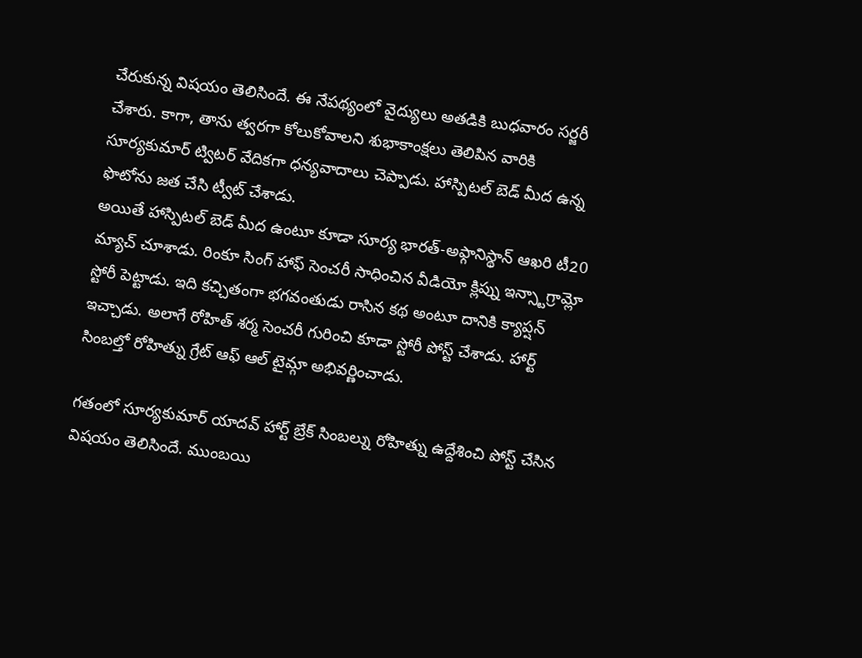చేరుకున్న విషయం తెలిసిందే. ఈ నేపథ్యంలో వైద్యులు అతడికి బుధవారం సర్జరీ చేశారు. కాగా, తాను త్వరగా కోలుకోవాలని శుభాకాంక్షలు తెలిపిన వారికి సూర్యకుమార్ ట్విటర్ వేదికగా ధన్యవాదాలు చెప్పాడు. హాస్పిటల్ బెడ్ మీద ఉన్న ఫొటోను జత చేసి ట్వీట్ చేశాడు.
అయితే హాస్పిటల్ బెడ్ మీద ఉంటూ కూడా సూర్య భారత్-అఫ్గానిస్థాన్ ఆఖరి టీ20 మ్యాచ్ చూశాడు. రింకూ సింగ్ హాఫ్ సెంచరీ సాధించిన వీడియో క్లిప్ను ఇన్స్టాగ్రామ్లో స్టోరీ పెట్టాడు. ఇది కచ్చితంగా భగవంతుడు రాసిన కథ అంటూ దానికి క్యాప్షన్ ఇచ్చాడు. అలాగే రోహిత్ శర్మ సెంచరీ గురించి కూడా స్టోరీ పోస్ట్ చేశాడు. హార్ట్ సింబల్తో రోహిత్ను గ్రేట్ ఆఫ్ ఆల్ టైమ్గా అభివర్ణించాడు.

గతంలో సూర్యకుమార్ యాదవ్ హార్ట్ బ్రేక్ సింబల్ను రోహిత్ను ఉద్దేశించి పోస్ట్ చేసిన విషయం తెలిసిందే. ముంబయి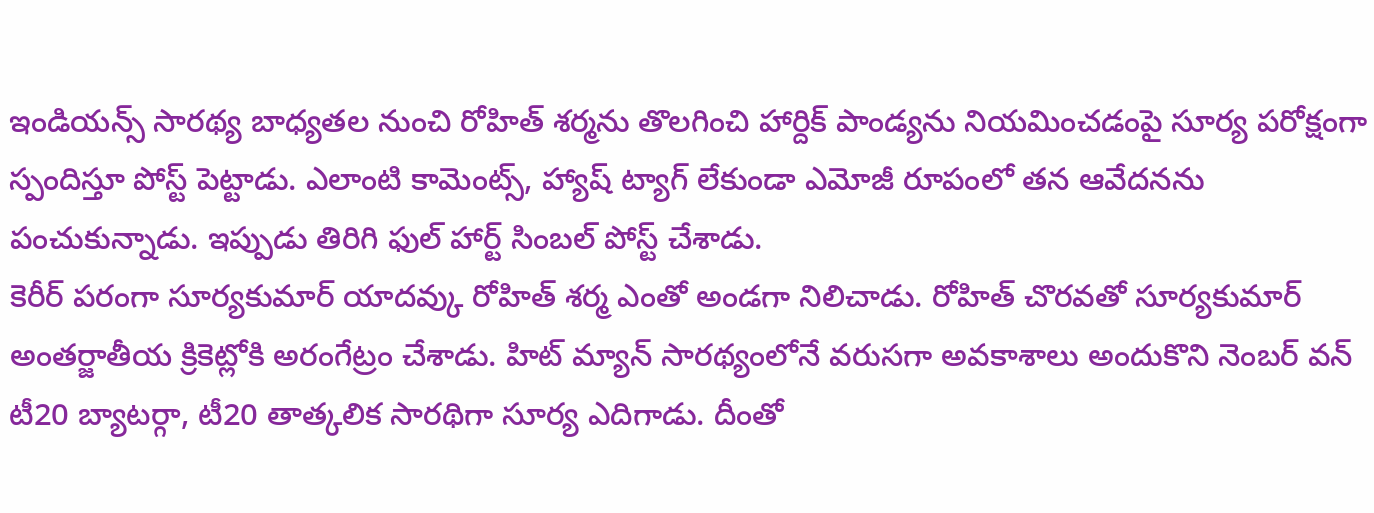ఇండియన్స్ సారథ్య బాధ్యతల నుంచి రోహిత్ శర్మను తొలగించి హార్దిక్ పాండ్యను నియమించడంపై సూర్య పరోక్షంగా స్పందిస్తూ పోస్ట్ పెట్టాడు. ఎలాంటి కామెంట్స్, హ్యాష్ ట్యాగ్ లేకుండా ఎమోజీ రూపంలో తన ఆవేదనను పంచుకున్నాడు. ఇప్పుడు తిరిగి ఫుల్ హార్ట్ సింబల్ పోస్ట్ చేశాడు.
కెరీర్ పరంగా సూర్యకుమార్ యాదవ్కు రోహిత్ శర్మ ఎంతో అండగా నిలిచాడు. రోహిత్ చొరవతో సూర్యకుమార్ అంతర్జాతీయ క్రికెట్లోకి అరంగేట్రం చేశాడు. హిట్ మ్యాన్ సారథ్యంలోనే వరుసగా అవకాశాలు అందుకొని నెంబర్ వన్ టీ20 బ్యాటర్గా, టీ20 తాత్కలిక సారథిగా సూర్య ఎదిగాడు. దీంతో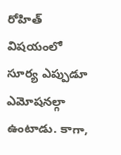రోహిత్ విషయంలో సూర్య ఎప్పుడూ ఎమోషనల్గా ఉంటాడు. కాగా,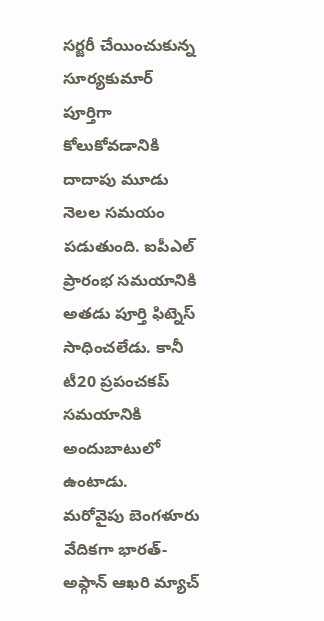సర్జరీ చేయించుకున్న సూర్యకుమార్ పూర్తిగా కోలుకోవడానికి దాదాపు మూడు నెలల సమయం పడుతుంది. ఐపీఎల్ ప్రారంభ సమయానికి అతడు పూర్తి ఫిట్నెస్ సాధించలేడు. కానీ టీ20 ప్రపంచకప్ సమయానికి అందుబాటులో ఉంటాడు.
మరోవైపు బెంగళూరు వేదికగా భారత్-అఫ్గాన్ ఆఖరి మ్యాచ్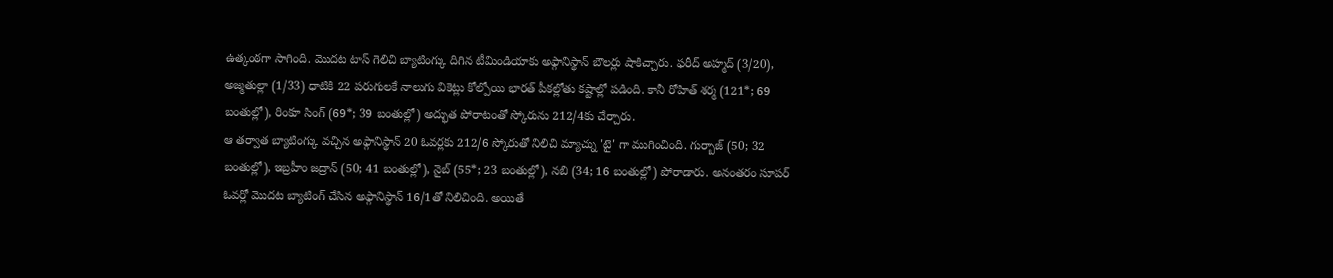ఉత్కంఠగా సాగింది. మొదట టాస్ గెలిచి బ్యాటింగ్కు దిగిన టీమిండియాకు అఫ్గానిస్థాన్ బౌలర్లు షాకిచ్చారు. ఫరీద్ అహ్మద్ (3/20), అజ్మతుల్లా (1/33) ధాటికి 22 పరుగులకే నాలుగు వికెట్లు కోల్పోయి భారత్ పీకల్లోతు కష్టాల్లో పడింది. కానీ రోహిత్ శర్మ (121*; 69 బంతుల్లో), రింకూ సింగ్ (69*; 39 బంతుల్లో) అద్భుత పోరాటంతో స్కోరును 212/4కు చేర్చారు.
ఆ తర్వాత బ్యాటింగ్కు వచ్చిన అఫ్గానిస్థాన్ 20 ఓవర్లకు 212/6 స్కోరుతో నిలిచి మ్యాచ్ను 'టై' గా ముగించింది. గుర్బాజ్ (50; 32 బంతుల్లో), ఇబ్రహీం జద్రాన్ (50; 41 బంతుల్లో), నైబ్ (55*; 23 బంతుల్లో), నబి (34; 16 బంతుల్లో) పోరాడారు. అనంతరం సూపర్ ఓవర్లో మొదట బ్యాటింగ్ చేసిన అఫ్గానిస్థాన్ 16/1తో నిలిచింది. అయితే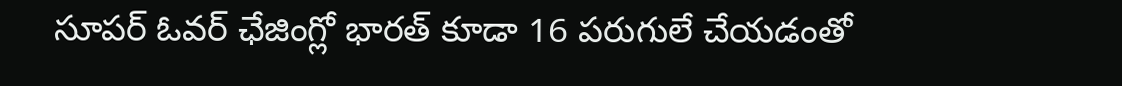సూపర్ ఓవర్ ఛేజింగ్లో భారత్ కూడా 16 పరుగులే చేయడంతో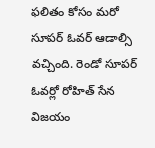ఫలితం కోసం మరో సూపర్ ఓవర్ ఆడాల్సి వచ్చింది. రెండో సూపర్ ఓవర్లో రోహిత్ సేన విజయం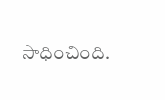సాధించింది.